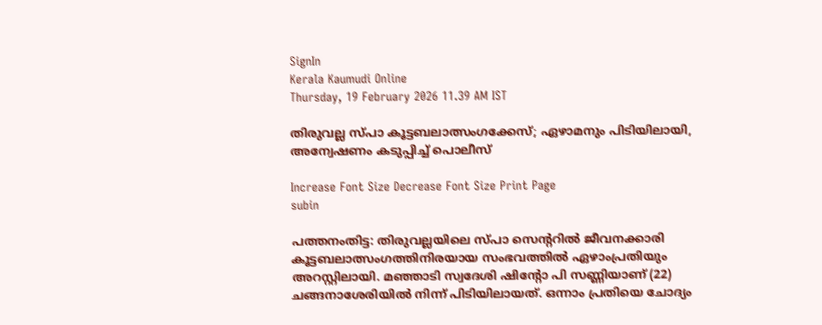SignIn
Kerala Kaumudi Online
Thursday, 19 February 2026 11.39 AM IST

തിരുവല്ല സ്‌പാ കൂട്ടബലാത്സംഗക്കേസ്; ഏഴാമനും പിടിയിലായി, അന്വേഷണം കടുപ്പിച്ച് പൊലീസ്

Increase Font Size Decrease Font Size Print Page
subin

പത്തനംതിട്ട: തിരുവല്ലയിലെ സ്‌പാ സെന്ററിൽ ജീവനക്കാരി കൂട്ടബലാത്സംഗത്തിനിരയായ സംഭവത്തിൽ ഏഴാംപ്രതിയും അറസ്റ്റിലായി. മഞ്ഞാടി സ്വദേശി ഷിന്റോ പി സണ്ണിയാണ് (22) ചങ്ങനാശേരിയിൽ നിന്ന് പിടിയിലായത്. ഒന്നാം പ്രതിയെ ചോദ്യം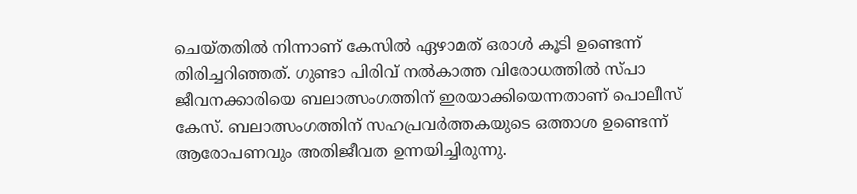ചെയ്തതിൽ നിന്നാണ് കേസിൽ ഏഴാമത് ഒരാള്‍ കൂടി ഉണ്ടെന്ന് തിരിച്ചറിഞ്ഞത്. ഗുണ്ടാ പിരിവ് നൽകാത്ത വിരോധത്തിൽ സ്പാ ജീവനക്കാരിയെ ബലാത്സംഗത്തിന് ഇരയാക്കിയെന്നതാണ് പൊലീസ് കേസ്. ബലാത്സംഗത്തിന് സഹപ്രവർത്തകയുടെ ഒത്താശ ഉണ്ടെന്ന് ആരോപണവും അതിജീവത ഉന്നയിച്ചിരുന്നു.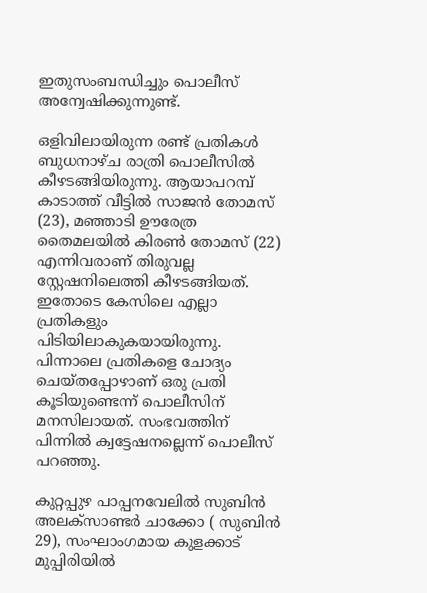ഇതുസംബന്ധിച്ചും പൊലീസ് അന്വേഷിക്കുന്നുണ്ട്.

ഒളിവിലായിരുന്ന രണ്ട് പ്രതികൾ ബുധനാഴ്ച രാത്രി പൊലീസിൽ കീഴടങ്ങിയിരുന്നു. ആയാപറമ്പ് കാടാത്ത് വീട്ടിൽ സാജൻ തോമസ് (23), മഞ്ഞാടി ഊരേത്ര തൈമലയിൽ കിരൺ തോമസ് (22) എന്നിവരാണ് തിരുവല്ല സ്റ്റേഷനിലെത്തി കീഴടങ്ങിയത്. ഇതോടെ കേസിലെ എല്ലാ പ്രതികളും പിടിയിലാകുകയായിരുന്നു. പിന്നാലെ പ്രതികളെ ചോദ്യം ചെയ്തപ്പോഴാണ് ഒരു പ്രതി കൂടിയുണ്ടെന്ന് പൊലീസിന് മനസിലായത്. സംഭവത്തിന് പിന്നിൽ ക്വട്ടേഷനല്ലെന്ന് പൊലീസ് പറഞ്ഞു.

കുറ്റപ്പുഴ പാപ്പനവേലിൽ സുബിൻ അലക്‌സാണ്ടർ ചാക്കോ ( സുബിൻ 29), സംഘാംഗമായ കുളക്കാട് മുപ്പിരിയിൽ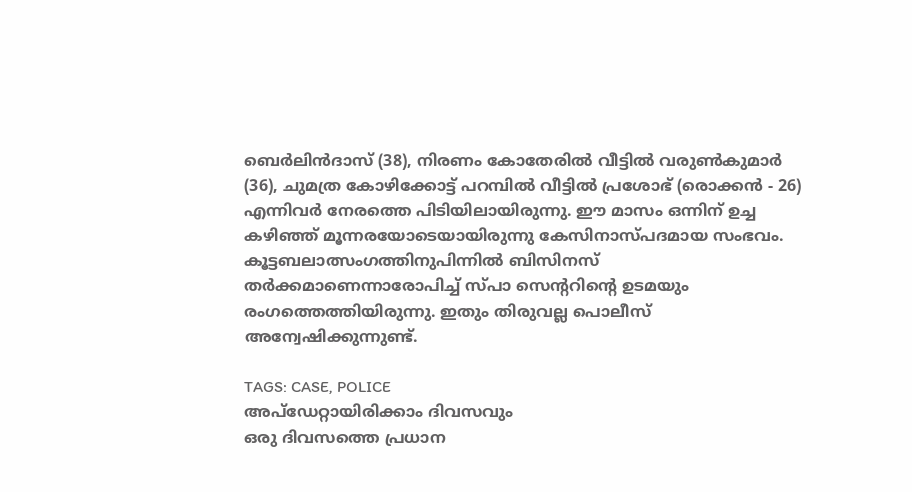ബെർലിൻദാസ് (38), നിരണം കോതേരിൽ വീട്ടിൽ വരുൺകുമാർ (36), ചുമത്ര കോഴിക്കോട്ട് പറമ്പിൽ വീട്ടിൽ പ്രശോഭ് (രൊക്കൻ - 26) എന്നിവർ നേരത്തെ പിടിയിലായിരുന്നു. ഈ മാസം ഒന്നിന് ഉച്ച കഴിഞ്ഞ് മൂന്നരയോടെയായിരുന്നു കേസിനാസ്പദമായ സംഭവം. കൂട്ടബലാത്സംഗത്തിനുപിന്നിൽ ബിസിനസ് തർക്കമാണെന്നാരോപിച്ച് സ്‌പാ സെന്ററിന്റെ ഉടമയും രംഗത്തെത്തിയിരുന്നു. ഇതും തിരുവല്ല പൊലീസ് അന്വേഷിക്കുന്നുണ്ട്.

TAGS: CASE, POLICE
അപ്ഡേറ്റായിരിക്കാം ദിവസവും
ഒരു ദിവസത്തെ പ്രധാന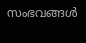സംഭവങ്ങൾ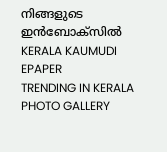നിങ്ങളുടെ ഇൻബോക്സിൽ
KERALA KAUMUDI EPAPER
TRENDING IN KERALA
PHOTO GALLERY